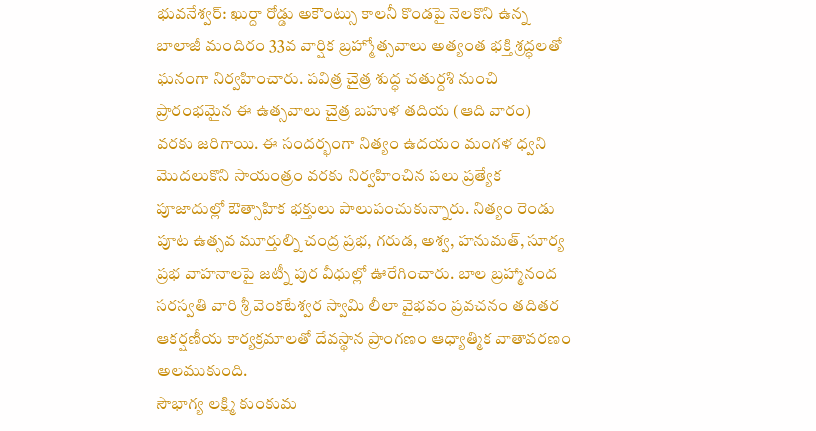భువనేశ్వర్: ఖుర్దా రోడ్డు అకౌంట్సు కాలనీ కొండపై నెలకొని ఉన్న బాలాజీ మందిరం 33వ వార్షిక బ్రహ్మోత్సవాలు అత్యంత భక్తి శ్రద్ధలతో ఘనంగా నిర్వహించారు. పవిత్ర చైత్ర శుద్ధ చతుర్దశి నుంచి ప్రారంభమైన ఈ ఉత్సవాలు చైత్ర బహుళ తదియ (ఆది వారం) వరకు జరిగాయి. ఈ సందర్భంగా నిత్యం ఉదయం మంగళ ధ్వని మొదలుకొని సాయంత్రం వరకు నిర్వహించిన పలు ప్రత్యేక పూజాదుల్లో ఔత్సాహిక భక్తులు పాలుపంచుకున్నారు. నిత్యం రెండు పూట ఉత్సవ మూర్తుల్ని చంద్ర ప్రభ, గరుడ, అశ్వ, హనుమత్, సూర్య ప్రభ వాహనాలపై జట్నీ పుర వీధుల్లో ఊరేగించారు. బాల బ్రహ్మానంద సరస్వతి వారి శ్రీ వెంకటేశ్వర స్వామి లీలా వైభవం ప్రవచనం తదితర ఆకర్షణీయ కార్యక్రమాలతో దేవస్థాన ప్రాంగణం ఆధ్యాత్మిక వాతావరణం అలముకుంది.
సౌభాగ్య లక్ష్మి కుంకుమ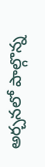అర్చనలో పాల్గొన్న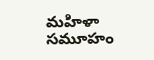మహిళా సమూహం